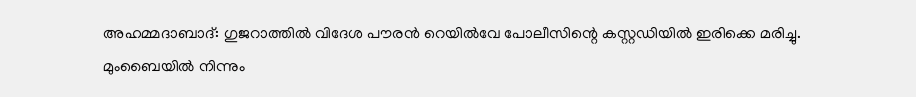അഹമ്മദാബാദ്: ഗുജറാത്തിൽ വിദേശ പൗരൻ റെയിൽവേ പോലീസിന്റെ കസ്റ്റഡിയിൽ ഇരിക്കെ മരിച്ചു. മുംബൈയിൽ നിന്നും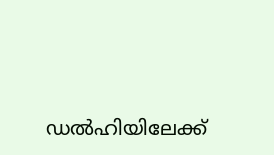ഡൽഹിയിലേക്ക്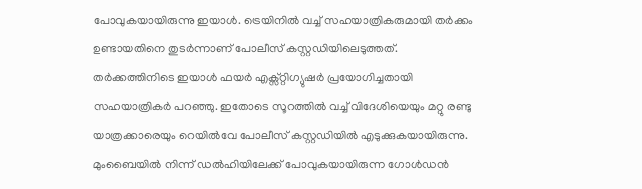പോവുകയായിരുന്നു ഇയാൾ. ട്രെയിനിൽ വച്ച് സഹയാത്രികരുമായി തർക്കം ഉണ്ടായതിനെ തുടർന്നാണ് പോലീസ് കസ്റ്റഡിയിലെടുത്തത്. തർക്കത്തിനിടെ ഇയാൾ ഫയർ എക്സ്റ്റിഗ്യുഷർ പ്രയോഗിച്ചതായി സഹയാത്രികർ പറഞ്ഞു. ഇതോടെ സൂറത്തിൽ വച്ച് വിദേശിയെയും മറ്റു രണ്ടു യാത്രക്കാരെയും റെയിൽവേ പോലീസ് കസ്റ്റഡിയിൽ എടുക്കുകയായിരുന്നു. മുംബൈയിൽ നിന്ന് ഡൽഹിയിലേക്ക് പോവുകയായിരുന്ന ഗോൾഡൻ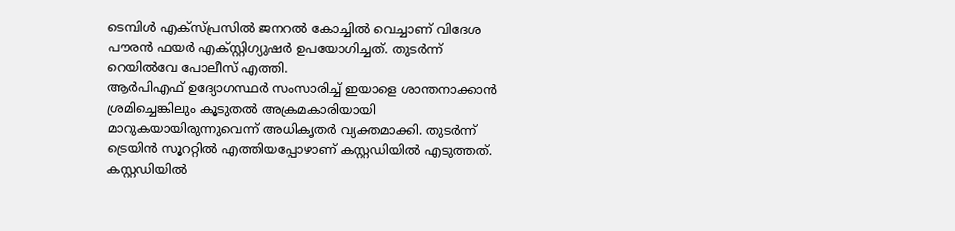ടെമ്പിൾ എക്സ്പ്രസിൽ ജനറൽ കോച്ചിൽ വെച്ചാണ് വിദേശ പൗരൻ ഫയർ എക്സ്റ്റിഗ്യുഷർ ഉപയോഗിച്ചത്. തുടർന്ന് റെയിൽവേ പോലീസ് എത്തി.
ആർപിഎഫ് ഉദ്യോഗസ്ഥർ സംസാരിച്ച് ഇയാളെ ശാന്തനാക്കാൻ ശ്രമിച്ചെങ്കിലും കൂടുതൽ അക്രമകാരിയായി മാറുകയായിരുന്നുവെന്ന് അധികൃതർ വ്യക്തമാക്കി. തുടർന്ന് ട്രെയിൻ സൂററ്റിൽ എത്തിയപ്പോഴാണ് കസ്റ്റഡിയിൽ എടുത്തത്. കസ്റ്റഡിയിൽ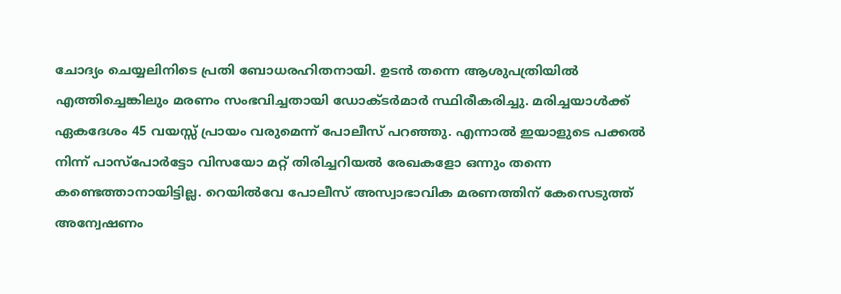ചോദ്യം ചെയ്യലിനിടെ പ്രതി ബോധരഹിതനായി. ഉടൻ തന്നെ ആശുപത്രിയിൽ എത്തിച്ചെങ്കിലും മരണം സംഭവിച്ചതായി ഡോക്ടർമാർ സ്ഥിരീകരിച്ചു. മരിച്ചയാൾക്ക് ഏകദേശം 45 വയസ്സ് പ്രായം വരുമെന്ന് പോലീസ് പറഞ്ഞു. എന്നാൽ ഇയാളുടെ പക്കൽ നിന്ന് പാസ്പോർട്ടോ വിസയോ മറ്റ് തിരിച്ചറിയൽ രേഖകളോ ഒന്നും തന്നെ കണ്ടെത്താനായിട്ടില്ല. റെയിൽവേ പോലീസ് അസ്വാഭാവിക മരണത്തിന് കേസെടുത്ത് അന്വേഷണം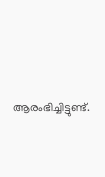ആരംഭിച്ചിട്ടുണ്ട്.